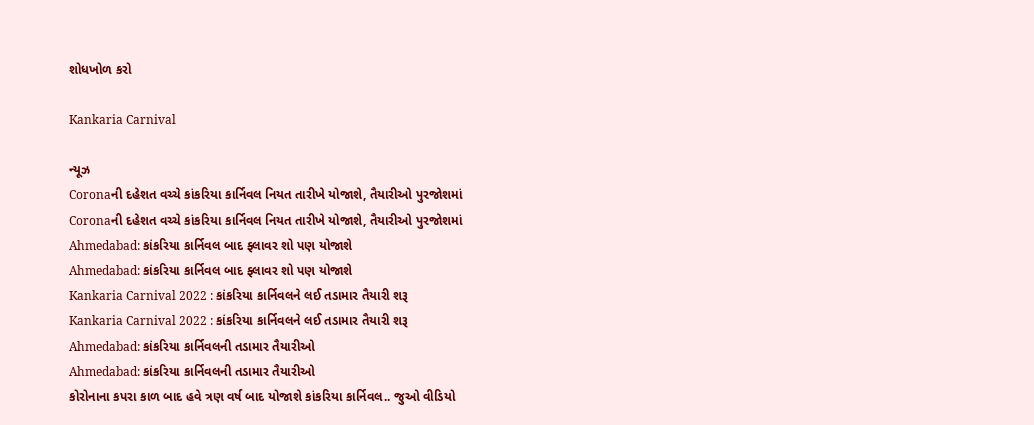શોધખોળ કરો

Kankaria Carnival

ન્યૂઝ
Coronaની દહેશત વચ્ચે કાંકરિયા કાર્નિવલ નિયત તારીખે યોજાશે, તૈયારીઓ પુરજોશમાં
Coronaની દહેશત વચ્ચે કાંકરિયા કાર્નિવલ નિયત તારીખે યોજાશે, તૈયારીઓ પુરજોશમાં
Ahmedabad: કાંકરિયા કાર્નિવલ બાદ ફ્લાવર શો પણ યોજાશે
Ahmedabad: કાંકરિયા કાર્નિવલ બાદ ફ્લાવર શો પણ યોજાશે
Kankaria Carnival 2022 : કાંકરિયા કાર્નિવલને લઈ તડામાર તૈયારી શરૂ
Kankaria Carnival 2022 : કાંકરિયા કાર્નિવલને લઈ તડામાર તૈયારી શરૂ
Ahmedabad: કાંકરિયા કાર્નિવલની તડામાર તૈયારીઓ
Ahmedabad: કાંકરિયા કાર્નિવલની તડામાર તૈયારીઓ
કોરોનાના કપરા કાળ બાદ હવે ત્રણ વર્ષ બાદ યોજાશે કાંકરિયા કાર્નિવલ.. જુઓ વીડિયો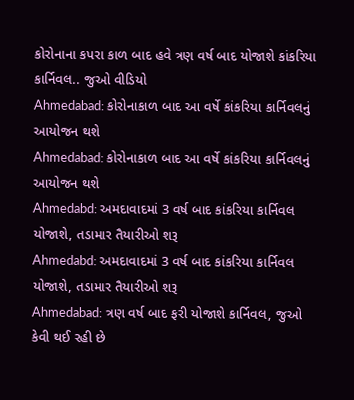કોરોનાના કપરા કાળ બાદ હવે ત્રણ વર્ષ બાદ યોજાશે કાંકરિયા કાર્નિવલ.. જુઓ વીડિયો
Ahmedabad: કોરોનાકાળ બાદ આ વર્ષે કાંકરિયા કાર્નિવલનું આયોજન થશે
Ahmedabad: કોરોનાકાળ બાદ આ વર્ષે કાંકરિયા કાર્નિવલનું આયોજન થશે
Ahmedabd: અમદાવાદમાં 3 વર્ષ બાદ કાંકરિયા કાર્નિવલ યોજાશે, તડામાર તૈયારીઓ શરૂ
Ahmedabd: અમદાવાદમાં 3 વર્ષ બાદ કાંકરિયા કાર્નિવલ યોજાશે, તડામાર તૈયારીઓ શરૂ
Ahmedabad: ત્રણ વર્ષ બાદ ફરી યોજાશે કાર્નિવલ, જુઓ કેવી થઈ રહી છે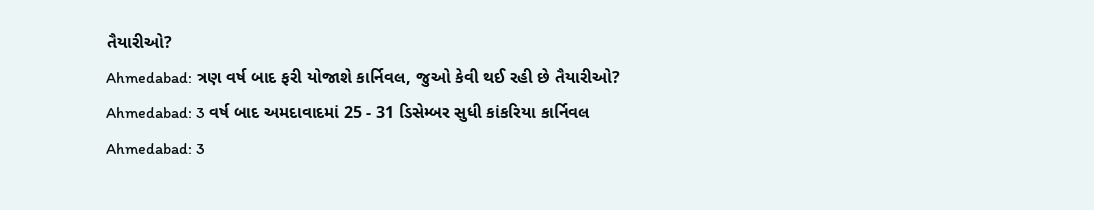તૈયારીઓ?
Ahmedabad: ત્રણ વર્ષ બાદ ફરી યોજાશે કાર્નિવલ, જુઓ કેવી થઈ રહી છે તૈયારીઓ?
Ahmedabad: 3 વર્ષ બાદ અમદાવાદમાં 25 - 31 ડિસેમ્બર સુધી કાંકરિયા કાર્નિવલ
Ahmedabad: 3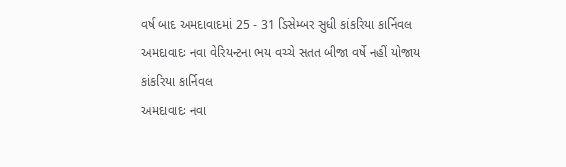વર્ષ બાદ અમદાવાદમાં 25 - 31 ડિસેમ્બર સુધી કાંકરિયા કાર્નિવલ
અમદાવાદઃ નવા વેરિયન્ટના ભય વચ્ચે સતત બીજા વર્ષે નહીં યોજાય કાંકરિયા કાર્નિવલ
અમદાવાદઃ નવા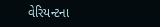વેરિયન્ટના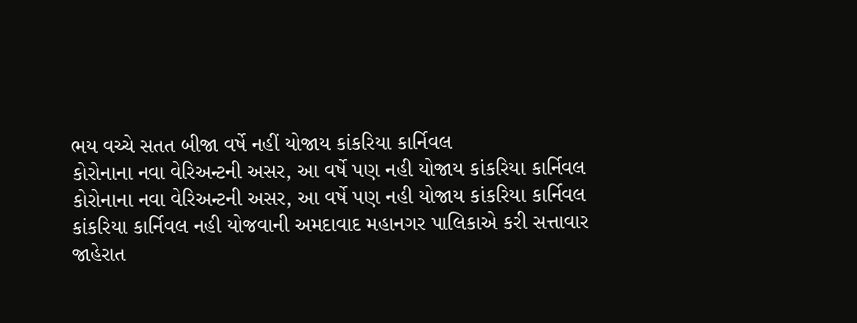ભય વચ્ચે સતત બીજા વર્ષે નહીં યોજાય કાંકરિયા કાર્નિવલ
કોરોનાના નવા વેરિઅન્ટની અસર, આ વર્ષે પણ નહી યોજાય કાંકરિયા કાર્નિવલ
કોરોનાના નવા વેરિઅન્ટની અસર, આ વર્ષે પણ નહી યોજાય કાંકરિયા કાર્નિવલ
કાંકરિયા કાર્નિવલ નહી યોજવાની અમદાવાદ મહાનગર પાલિકાએ કરી સત્તાવાર જાહેરાત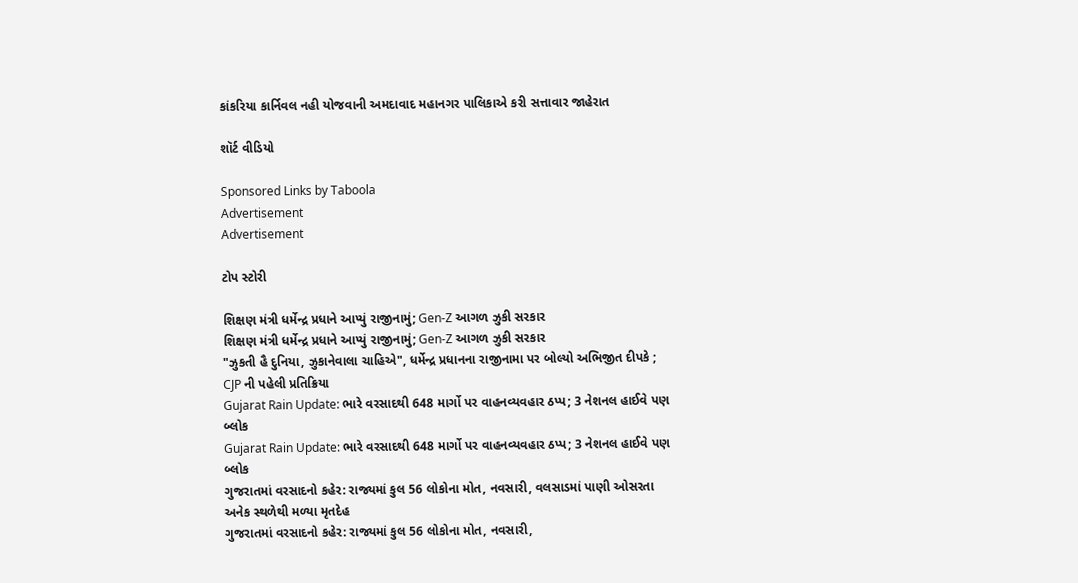કાંકરિયા કાર્નિવલ નહી યોજવાની અમદાવાદ મહાનગર પાલિકાએ કરી સત્તાવાર જાહેરાત

શૉર્ટ વીડિયો

Sponsored Links by Taboola
Advertisement
Advertisement

ટોપ સ્ટોરી

શિક્ષણ મંત્રી ધર્મેન્દ્ર પ્રધાને આપ્યું રાજીનામું; Gen-Z આગળ ઝુકી સરકાર
શિક્ષણ મંત્રી ધર્મેન્દ્ર પ્રધાને આપ્યું રાજીનામું; Gen-Z આગળ ઝુકી સરકાર
"ઝુકતી હૈ દુનિયા, ઝુકાનેવાલા ચાહિએ", ધર્મેન્દ્ર પ્રધાનના રાજીનામા પર બોલ્યો અભિજીત દીપકે ; CJP ની પહેલી પ્રતિક્રિયા
Gujarat Rain Update: ભારે વરસાદથી 648 માર્ગો પર વાહનવ્યવહાર ઠપ્પ; 3 નેશનલ હાઈવે પણ બ્લોક
Gujarat Rain Update: ભારે વરસાદથી 648 માર્ગો પર વાહનવ્યવહાર ઠપ્પ; 3 નેશનલ હાઈવે પણ બ્લોક
ગુજરાતમાં વરસાદનો કહેર: રાજ્યમાં કુલ 56 લોકોના મોત, નવસારી, વલસાડમાં પાણી ઓસરતા અનેક સ્થળેથી મળ્યા મૃતદેહ
ગુજરાતમાં વરસાદનો કહેર: રાજ્યમાં કુલ 56 લોકોના મોત, નવસારી,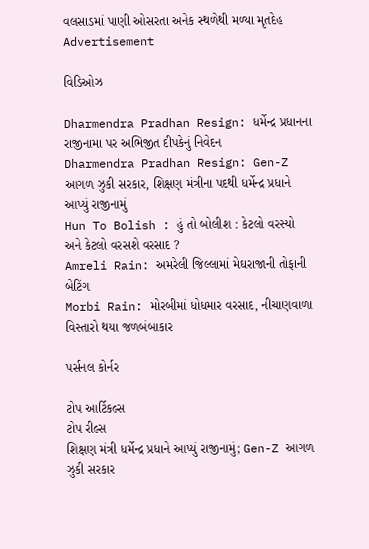વલસાડમાં પાણી ઓસરતા અનેક સ્થળેથી મળ્યા મૃતદેહ
Advertisement

વિડિઓઝ

Dharmendra Pradhan Resign: ધર્મેન્દ્ર પ્રધાનના રાજીનામા પર અભિજીત દીપકેનું નિવેદન
Dharmendra Pradhan Resign: Gen-Z આગળ ઝુકી સરકાર, શિક્ષણ મંત્રીના પદથી ધર્મેન્દ્ર પ્રધાને આપ્યું રાજીનામું
Hun To Bolish : હું તો બોલીશ : કેટલો વરસ્યો અને કેટલો વરસશે વરસાદ ?
Amreli Rain: અમરેલી જિલ્લામાં મેઘરાજાની તોફાની બેટિંગ
Morbi Rain: મોરબીમાં ધોધમાર વરસાદ, નીચાણવાળા વિસ્તારો થયા જળબંબાકાર

પર્સનલ કોર્નર

ટોપ આર્ટિકલ્સ
ટોપ રીલ્સ
શિક્ષણ મંત્રી ધર્મેન્દ્ર પ્રધાને આપ્યું રાજીનામું; Gen-Z આગળ ઝુકી સરકાર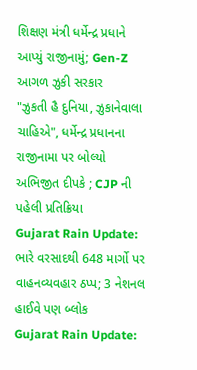શિક્ષણ મંત્રી ધર્મેન્દ્ર પ્રધાને આપ્યું રાજીનામું; Gen-Z આગળ ઝુકી સરકાર
"ઝુકતી હૈ દુનિયા, ઝુકાનેવાલા ચાહિએ", ધર્મેન્દ્ર પ્રધાનના રાજીનામા પર બોલ્યો અભિજીત દીપકે ; CJP ની પહેલી પ્રતિક્રિયા
Gujarat Rain Update: ભારે વરસાદથી 648 માર્ગો પર વાહનવ્યવહાર ઠપ્પ; 3 નેશનલ હાઈવે પણ બ્લોક
Gujarat Rain Update: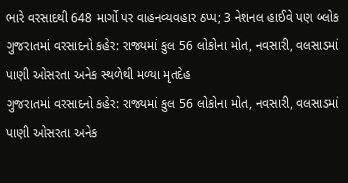ભારે વરસાદથી 648 માર્ગો પર વાહનવ્યવહાર ઠપ્પ; 3 નેશનલ હાઈવે પણ બ્લોક
ગુજરાતમાં વરસાદનો કહેર: રાજ્યમાં કુલ 56 લોકોના મોત, નવસારી, વલસાડમાં પાણી ઓસરતા અનેક સ્થળેથી મળ્યા મૃતદેહ
ગુજરાતમાં વરસાદનો કહેર: રાજ્યમાં કુલ 56 લોકોના મોત, નવસારી, વલસાડમાં પાણી ઓસરતા અનેક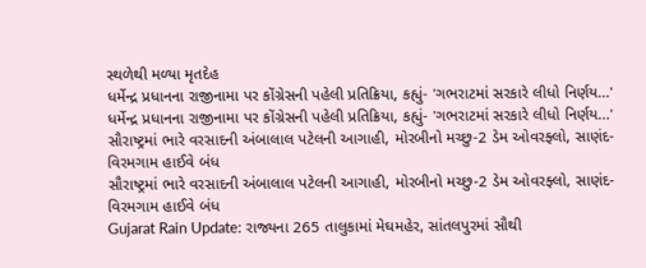સ્થળેથી મળ્યા મૃતદેહ
ધર્મેન્દ્ર પ્રધાનના રાજીનામા પર કોંગ્રેસની પહેલી પ્રતિક્રિયા, કહ્યું- 'ગભરાટમાં સરકારે લીધો નિર્ણય...'
ધર્મેન્દ્ર પ્રધાનના રાજીનામા પર કોંગ્રેસની પહેલી પ્રતિક્રિયા, કહ્યું- 'ગભરાટમાં સરકારે લીધો નિર્ણય...'
સૌરાષ્ટ્રમાં ભારે વરસાદની અંબાલાલ પટેલની આગાહી, મોરબીનો મચ્છુ-2 ડેમ ઓવરફ્લો, સાણંદ-વિરમગામ હાઈવે બંધ
સૌરાષ્ટ્રમાં ભારે વરસાદની અંબાલાલ પટેલની આગાહી, મોરબીનો મચ્છુ-2 ડેમ ઓવરફ્લો, સાણંદ-વિરમગામ હાઈવે બંધ
Gujarat Rain Update: રાજ્યના 265 તાલુકામાં મેઘમહેર, સાંતલપુરમાં સૌથી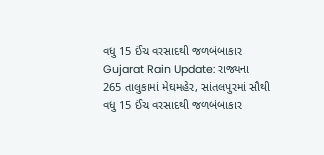વધુ 15 ઈંચ વરસાદથી જળબંબાકાર
Gujarat Rain Update: રાજ્યના 265 તાલુકામાં મેઘમહેર, સાંતલપુરમાં સૌથી વધુ 15 ઈંચ વરસાદથી જળબંબાકાર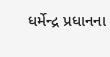ધર્મેન્દ્ર પ્રધાનના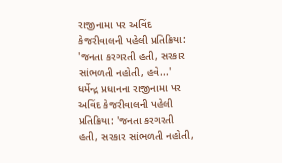રાજીનામા પર અવિંદ કેજરીવાલની પહેલી પ્રતિક્રિયા: 'જનતા કરગરતી હતી, સરકાર સાંભળતી નહોતી, હવે...'
ધર્મેન્દ્ર પ્રધાનના રાજીનામા પર અવિંદ કેજરીવાલની પહેલી પ્રતિક્રિયા: 'જનતા કરગરતી હતી, સરકાર સાંભળતી નહોતી,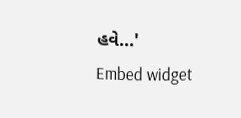હવે...'
Embed widget